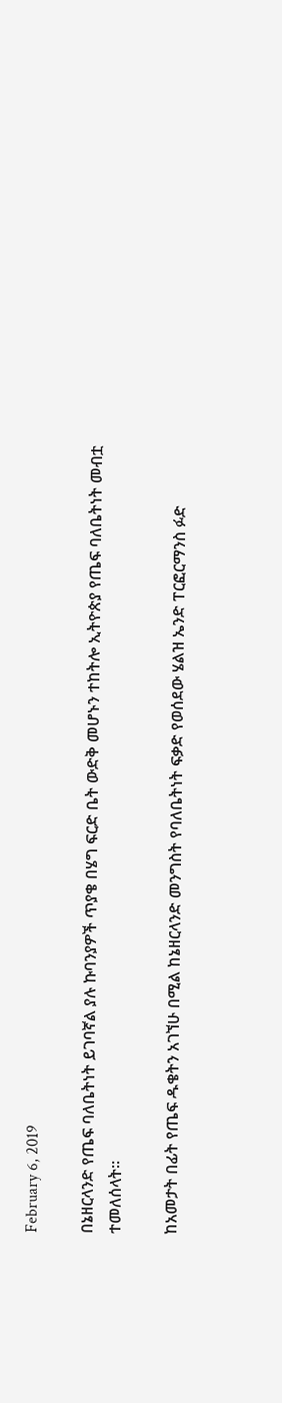February 6, 2019

በኔዘርላንድ የጤፍ ባለቤትነት ይገባኛል ያሉ ኩባንያዎች ጥያቄ በሄግ ፍርድ ቤት ውድቅ መሆኑን ተከትሎ ኢትዮጵያ የጤፍ ባለቤትነት መብቷ ተመለሰላት፡፡

ከአመታት በፊት የጤፍ ዱቄትን አገኘሁ በሚል ከኔዘርላንድ መንግስት የባለቤትነት ፍቃድ የወሰደው ሄልዝ ኤንድ ፐርፎርማንስ ፉድ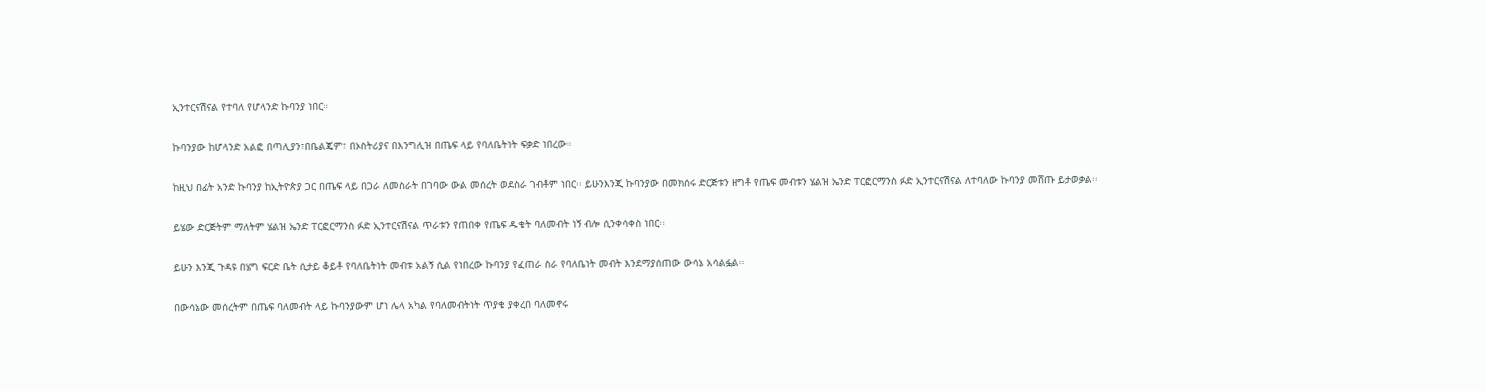ኢንተርናሽናል የተባለ የሆላንድ ኩባንያ ነበር።

ኩባንያው ከሆላንድ አልፎ በጣሊያን፣በቤልጄም፣ በኦስትሪያና በእንግሊዝ በጤፍ ላይ የባለቤትነት ፍቃድ ነበረው።

ከዚህ በፊት አንድ ኩባንያ ከኢትዮጵያ ጋር በጤፍ ላይ በጋራ ለመስራት በገባው ውል መሰረት ወደስራ ገብቶም ነበር፡፡ ይሁንእንጂ ኩባንያው በመክሰሩ ድርጅቱን ዘግቶ የጤፍ መብቱን ሄልዝ ኤንድ ፐርፎርማንስ ፉድ ኢንተርናሽናል ለተባለው ኩባንያ መሸጡ ይታወቃል፡፡

ይሄው ድርጅትም ማለትም ሄልዝ ኤንድ ፐርፎርማንስ ፉድ ኢንተርናሽናል ጥራቱን የጠበቀ የጤፍ ዱቄት ባለመብት ነኝ ብሎ ሲንቀሳቀስ ነበር፡፡

ይሁን እንጂ ጉዳዩ በሄግ ፍርድ ቤት ሲታይ ቆይቶ የባለቤትነት መብቱ አልኝ ሲል የነበረው ኩባንያ የፈጠራ ስራ የባለቤነት መብት እንደማያሰጠው ውሳኔ አሳልፏል፡፡

በውሳኔው መሰረትም በጤፍ ባለመብት ላይ ኩባንያውም ሆነ ሌላ አካል የባለመብትነት ጥያቄ ያቀረበ ባለመኖሩ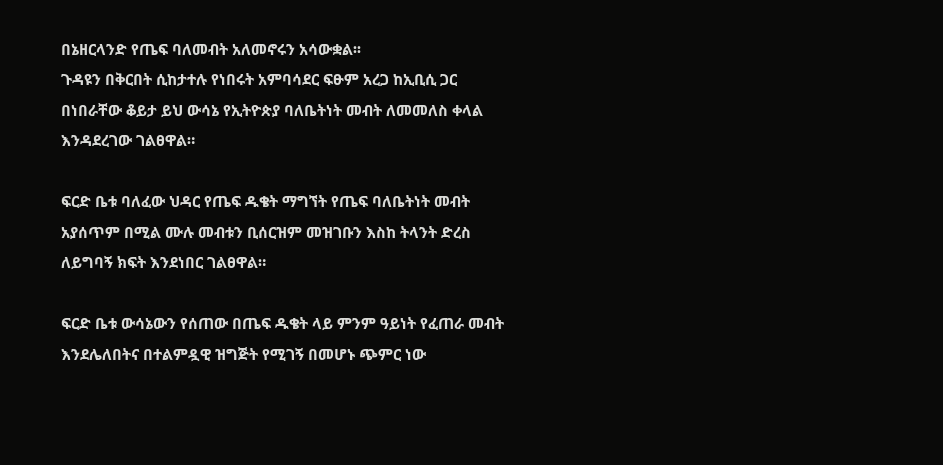በኔዘርላንድ የጤፍ ባለመብት አለመኖሩን አሳውቋል፡፡
ጉዳዩን በቅርበት ሲከታተሉ የነበሩት አምባሳደር ፍፁም አረጋ ከኢቢሲ ጋር በነበራቸው ቆይታ ይህ ውሳኔ የኢትዮጵያ ባለቤትነት መብት ለመመለስ ቀላል እንዳደረገው ገልፀዋል።

ፍርድ ቤቱ ባለፈው ህዳር የጤፍ ዱቄት ማግኘት የጤፍ ባለቤትነት መብት አያሰጥም በሚል ሙሉ መብቱን ቢሰርዝም መዝገቡን እስከ ትላንት ድረስ ለይግባኝ ክፍት እንደነበር ገልፀዋል።

ፍርድ ቤቱ ውሳኔውን የሰጠው በጤፍ ዱቄት ላይ ምንም ዓይነት የፈጠራ መብት እንደሌለበትና በተልምዷዊ ዝግጅት የሚገኝ በመሆኑ ጭምር ነው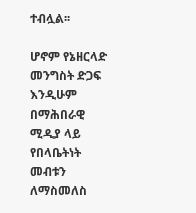ተብሏል፡፡

ሆኖም የኔዘርላድ መንግስት ድጋፍ እንዲሁም በማሕበራዊ ሚዲያ ላይ የበላቤትነት መብቱን ለማስመለስ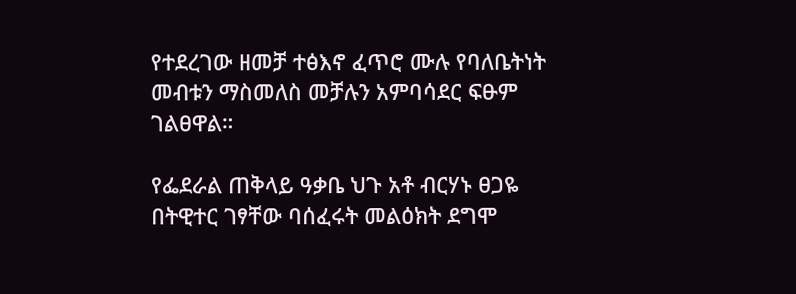የተደረገው ዘመቻ ተፅእኖ ፈጥሮ ሙሉ የባለቤትነት መብቱን ማስመለስ መቻሉን አምባሳደር ፍፁም ገልፀዋል።

የፌደራል ጠቅላይ ዓቃቤ ህጉ አቶ ብርሃኑ ፀጋዬ በትዊተር ገፃቸው ባሰፈሩት መልዕክት ደግሞ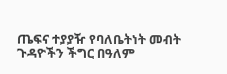ጤፍና ተያያዥ የባለቤትነት መብት ጉዳዮችን ችግር በዓለም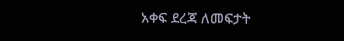አቀፍ ደረጃ ለመፍታት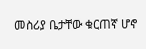መስሪያ ቤታቸው ቁርጠኛ ሆኖ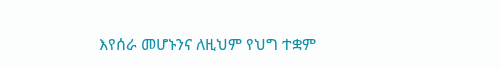እየሰራ መሆኑንና ለዚህም የህግ ተቋም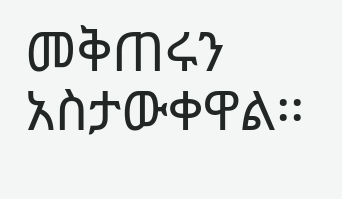መቅጠሩን አስታውቀዋል፡፡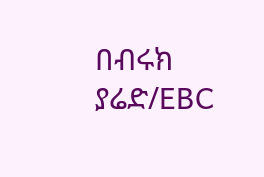በብሩክ ያሬድ/EBC